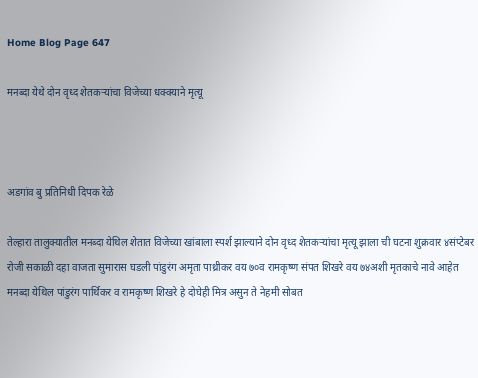Home Blog Page 647

मनब्दा येथे दोन वृध्द शेतकऱ्यांचा विजेच्या धक्क्याने मृत्यू



अडगांव बु प्रतिनिधी दिपक रेळे

तेल्हारा तालुक्यातील मनब्दा येथिल शेतात विजेच्या खांबाला स्पर्श झाल्याने दोन वृध्द शेतकऱ्यांचा मृत्यू झाला ची घटना शुक्रवार ४संप्टेबर रोजी सकाळी दहा वाजता सुमारास घडली पांडुरंग अमृता पाथ्रीकर वय ७०व रामकृष्ण संपत शिखरे वय ७४अशी मृतकाचे नावे आहेत मनब्दा येथिल पांडुरंग पार्थिकर व रामकृष्ण शिखरे हे दोघेही मित्र असुन ते नेहमी सोबत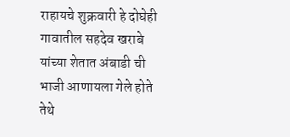राहायचे शुक्रवारी हे दोघेही गावातील सहदेव खराबे यांच्या शेतात अंबाडी ची भाजी आणायला गेले होते तेथे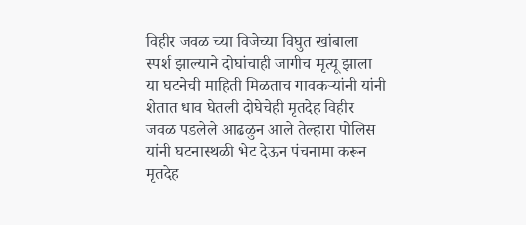विहीर जवळ च्या विजेच्या विघुत खांबाला स्पर्श झाल्याने दोघांचाही जागीच मृत्यू झाला या घटनेची माहिती मिळताच गावकऱ्यांनी यांनी शेतात धाव घेतली दोघेचेही मृतदेह विहीर जवळ पडलेले आढळुन आले तेल्हारा पोलिस यांनी घटनास्थळी भेट देऊन पंचनामा करून मृतदेह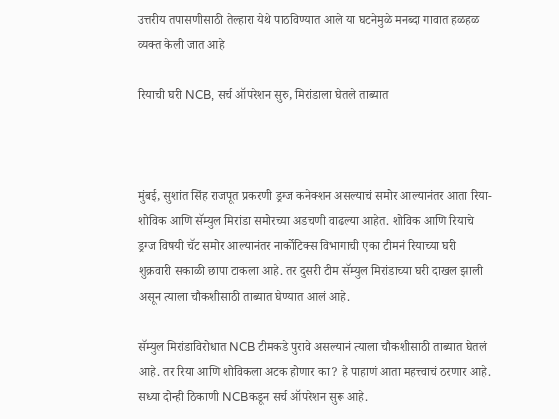उत्तरीय तपासणीसाठी तेल्हारा येथे पाठविण्यात आले या घटनेमुळे मनब्दा गावात हळहळ व्यक्त केली जात आहे

रियाची घरी NCB, सर्च ऑपरेशन सुरु, मिरांडाला घेतले ताब्यात



मुंबई, सुशांत सिंह राजपूत प्रकरणी ड्रग्ज कनेक्शन असल्याचं समोर आल्यानंतर आता रिया-शोविक आणि सॅम्युल मिरांडा समोरच्या अडचणी वाढल्या आहेत. शोविक आणि रियाचे ड्रग्ज विषयी चॅट समोर आल्यानंतर नार्कोटिक्स विभागाची एका टीमनं रियाच्या घरी शुक्रवारी सकाळी छापा टाकला आहे. तर दुसरी टीम सॅम्युल मिरांडाच्या घरी दाखल झाली असून त्याला चौकशीसाठी ताब्यात घेण्यात आलं आहे.

सॅम्युल मिरांडाविरोधात NCB टीमकडे पुरावे असल्यानं त्याला चौकशीसाठी ताब्यात घेतलं आहे. तर रिया आणि शोविकला अटक होणार का? हे पाहाणं आता महत्त्वाचं ठरणार आहे. सध्या दोन्ही ठिकाणी NCBकडून सर्च ऑपरेशन सुरू आहे.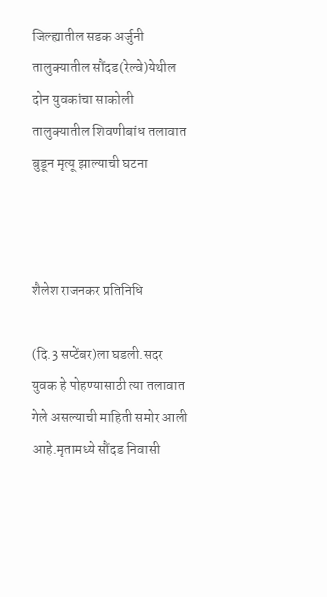जिल्ह्यातील सडक अर्जुनी तालुक्यातील सौंदड(रेल्वे)येथील दोन युवकांचा साकोली तालुक्यातील शिवणीबांध तलावात बुडून मृत्यू झाल्याची घटना



शैलेश राजनकर प्रतिनिधि

(दि.3 सप्टेंबर)ला घडली.सदर युवक हे पोहण्यासाठी त्या तलावात गेले असल्याची माहिती समोर आली आहे.मृतामध्ये सौंदड निवासी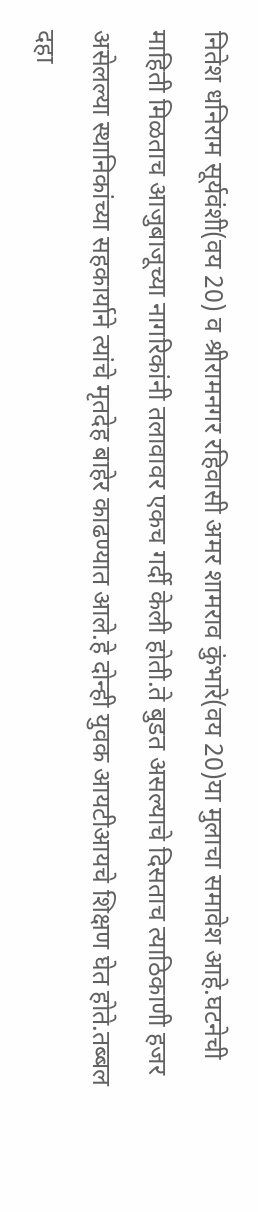नितेश धनिराम सूर्यवंशी(वय 20) व श्रीरामनगर रहिवासी अमर शामराव कुंभारे(वय 20)या मुलाचा समावेश आहे.घटनेची माहिती मिळताच आजुबाजूच्या नागरिकांनी तलावावर एकच गर्दी केली होती.ते बुडत असल्याचे दिसताच त्याठिकाणी हजर असेलल्या स्थानिकांच्या सहकार्याने त्यांचे मृतदेह बाहेर काढण्यात आले.हे दोन्ही युवक आयटीआयचे शिक्षण घेत होते.तब्बल दहा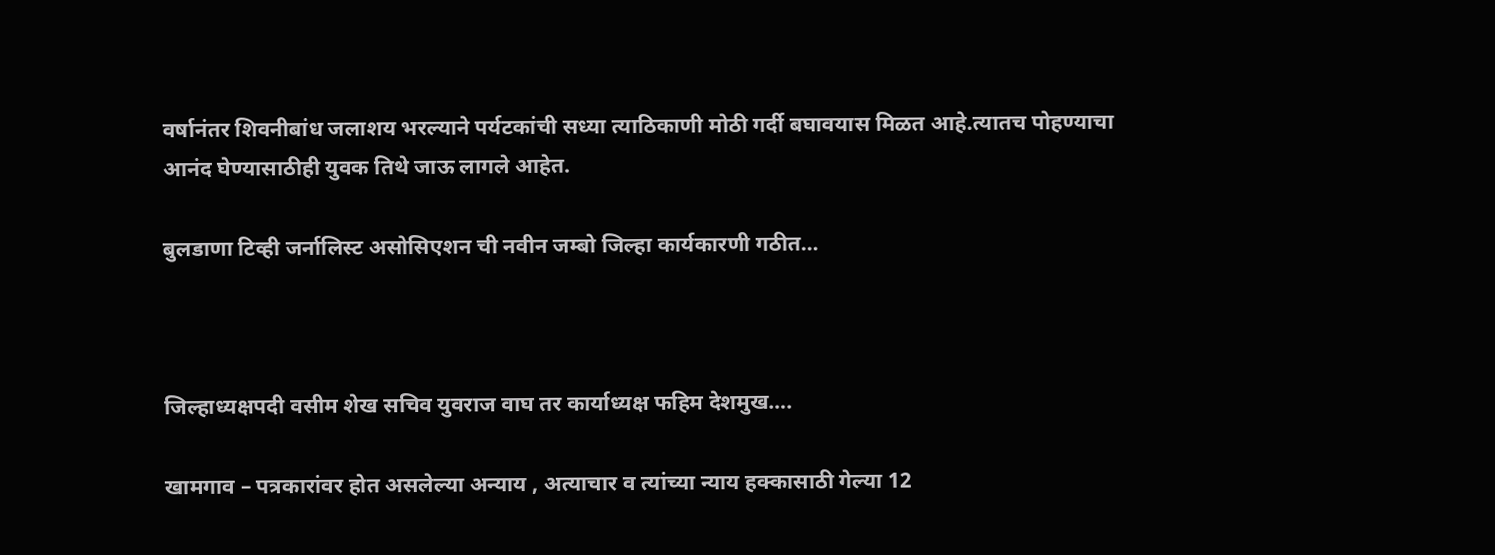वर्षानंतर शिवनीबांध जलाशय भरल्याने पर्यटकांची सध्या त्याठिकाणी मोठी गर्दी बघावयास मिळत आहे.त्यातच पोहण्याचा आनंद घेण्यासाठीही युवक तिथे जाऊ लागले आहेत.

बुलडाणा टिव्ही जर्नालिस्ट असोसिएशन ची नवीन जम्बो जिल्हा कार्यकारणी गठीत…



जिल्हाध्यक्षपदी वसीम शेख सचिव युवराज वाघ तर कार्याध्यक्ष फहिम देशमुख….

खामगाव – पत्रकारांवर होत असलेल्या अन्याय , अत्याचार व त्यांच्या न्याय हक्कासाठी गेल्या 12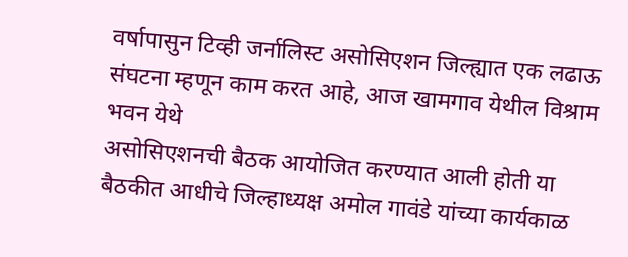वर्षापासुन टिव्ही जर्नालिस्ट असोसिएशन जिल्ह्यात एक लढाऊ संघटना म्हणून काम करत आहे, आज खामगाव येथील विश्राम भवन येथे
असोसिएशनची बैठक आयोजित करण्यात आली होती या बैठकीत आधीचे जिल्हाध्यक्ष अमोल गावंडे यांच्या कार्यकाळ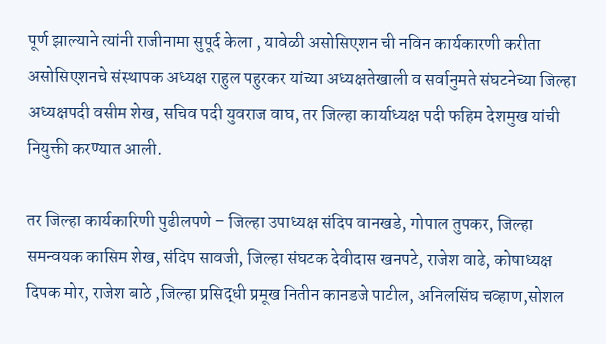पूर्ण झाल्याने त्यांनी राजीनामा सुपूर्द केला , यावेळी असोसिएशन ची नविन कार्यकारणी करीता असोसिएशनचे संस्थापक अध्यक्ष राहुल पहुरकर यांच्या अध्यक्षतेखाली व सर्वानुमते संघटनेच्या जिल्हा अध्यक्षपदी वसीम शेख, सचिव पदी युवराज वाघ, तर जिल्हा कार्याध्यक्ष पदी फहिम देशमुख यांची नियुक्ती करण्यात आली.

तर जिल्हा कार्यकारिणी पुढीलपणे – जिल्हा उपाध्यक्ष संदिप वानखडे, गोपाल तुपकर, जिल्हा समन्वयक कासिम शेख, संदिप सावजी, जिल्हा संघटक देवीदास खनपटे, राजेश वाढे, कोषाध्यक्ष दिपक मोर, राजेश बाठे ,जिल्हा प्रसिद्धी प्रमूख नितीन कानडजे पाटील, अनिलसिंघ चव्हाण,सोशल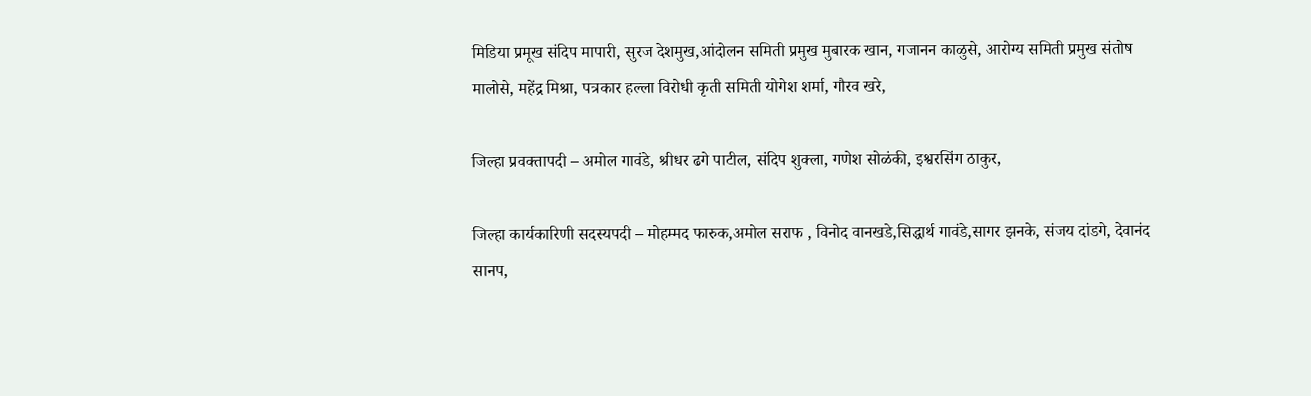मिडिया प्रमूख संदिप मापारी, सुरज देशमुख,आंदोलन समिती प्रमुख मुबारक खान, गजानन काळुसे, आरोग्य समिती प्रमुख संतोष मालोसे, महेंद्र मिश्रा, पत्रकार हल्ला विरोधी कृती समिती योगेश शर्मा, गौरव खरे,

जिल्हा प्रवक्तापदी – अमोल गावंडे, श्रीधर ढगे पाटील, संदिप शुक्ला, गणेश सोळंकी, इश्वरसिंग ठाकुर,

जिल्हा कार्यकारिणी सदस्यपदी – मोहम्मद फारुक,अमोल सराफ , विनोद वानखडे,सिद्धार्थ गावंडे,सागर झनके, संजय दांडगे, देवानंद सानप,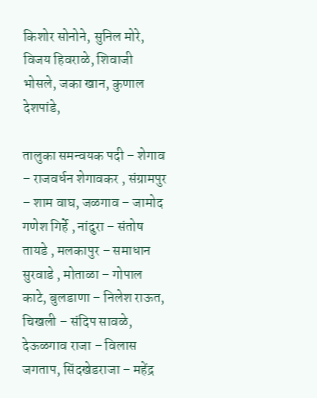किशोर सोनोने, सुनिल मोरे, विजय हिवराळे, शिवाजी भोसले, जका खान, कुणाल देशपांडे,

तालुका समन्वयक पदी – शेगाव – राजवर्धन शेगावकर , संग्रामपुर – शाम वाघ, जळगाव – जामोद गणेश गिर्हे , नांदुरा – संतोष तायडे , मलकापुर – समाधान सुरवाडे , मोताळा – गोपाल काटे, बुलडाणा – निलेश राऊत, चिखली – संदिप सावळे, देऊळगाव राजा – विलास जगताप, सिंदखेडराजा – महेंद्र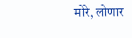मोरे, लोणार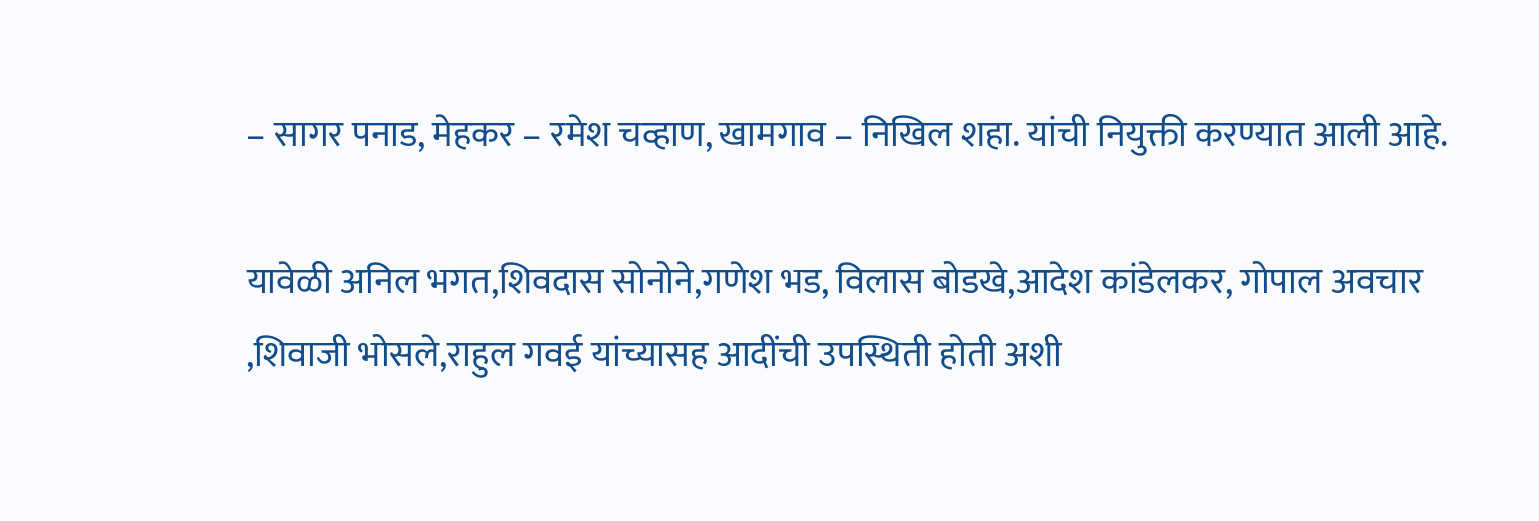– सागर पनाड, मेहकर – रमेश चव्हाण, खामगाव – निखिल शहा. यांची नियुक्ती करण्यात आली आहे.

यावेळी अनिल भगत,शिवदास सोनोने,गणेश भड, विलास बोडखे,आदेश कांडेलकर, गोपाल अवचार ,शिवाजी भोसले,राहुल गवई यांच्यासह आदींची उपस्थिती होती अशी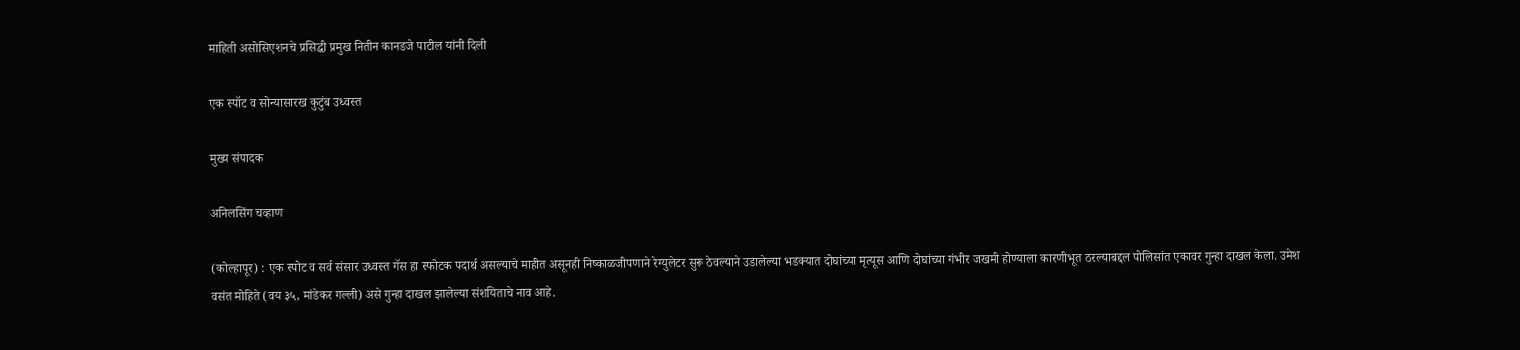माहिती असोसिएशनचे प्रसिद्धी प्रमुख नितीन कानडजे पाटील यांनी दिली

एक स्पॉट व सोन्यासारख कुटुंब उध्वस्त

मुख्य संपादक

अनिलसिंग चव्हाण

(कोल्हापूर) : एक स्पोट व सर्व संसार उध्वस्त गॅस हा स्फोटक पदार्थ असल्याचे माहीत असूनही निष्काळजीपणाने रेग्युलेटर सुरू ठेवल्याने उडालेल्या भडक्‍यात दोघांच्या मृत्यूस आणि दोघांच्या गंभीर जखमी होण्याला कारणीभूत ठरल्याबद्दल पोलिसांत एकावर गुन्हा दाखल केला. उमेश वसंत मोहिते (वय ३५, मांडेकर गल्ली) असे गुन्हा दाखल झालेल्या संशयिताचे नाव आहे.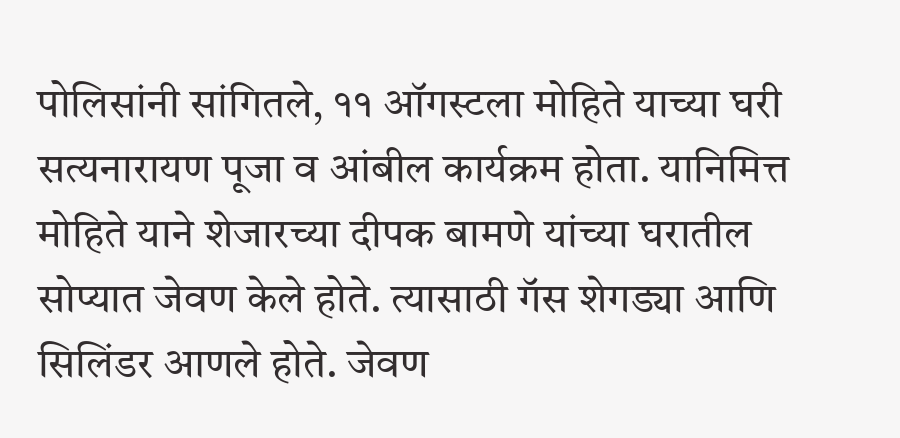पोलिसांनी सांगितले, ११ ऑगस्टला मोहिते याच्या घरी सत्यनारायण पूजा व आंबील कार्यक्रम होता. यानिमित्त मोहिते याने शेजारच्या दीपक बामणे यांच्या घरातील सोप्यात जेवण केले होते. त्यासाठी गॅस शेगड्या आणि सिलिंडर आणले होते. जेवण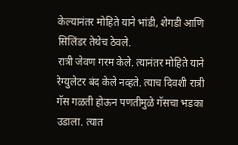केल्यानंतर मोहिते याने भांडी, शेगडी आणि सिलिंडर तेथेच ठेवले.
रात्री जेवण गरम केले. त्यानंतर मोहिते याने रेग्युलेटर बंद केले नव्हते. त्याच दिवशी रात्री गॅस गळती होऊन पणतीमुळे गॅसचा भडका उडाला. त्यात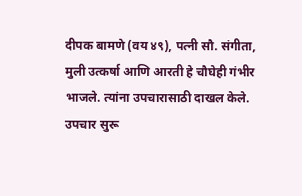दीपक बामणे (वय ४९), पत्नी सौ. संगीता, मुली उत्कर्षा आणि आरती हे चौघेही गंभीर भाजले. त्यांना उपचारासाठी दाखल केले. उपचार सुरू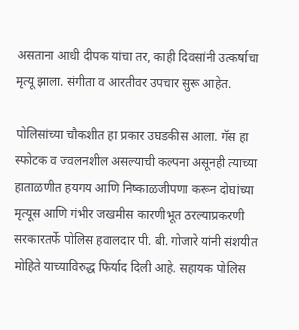असताना आधी दीपक यांचा तर, काही दिवसांनी उत्कर्षाचा मृत्यू झाला. संगीता व आरतीवर उपचार सुरू आहेत.

पोलिसांच्या चौकशीत हा प्रकार उघडकीस आला. गॅस हा स्फोटक व ज्वलनशील असल्याची कल्पना असूनही त्याच्या हाताळणीत हयगय आणि निष्काळजीपणा करून दोघांच्या मृत्यूस आणि गंभीर जखमीस कारणीभूत ठरल्याप्रकरणी सरकारतर्फे पोलिस हवालदार पी. बी. गोजारे यांनी संशयीत मोहिते याच्याविरुद्ध फिर्याद दिली आहे. सहायक पोलिस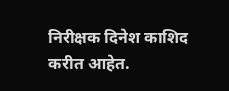निरीक्षक दिनेश काशिद करीत आहेत.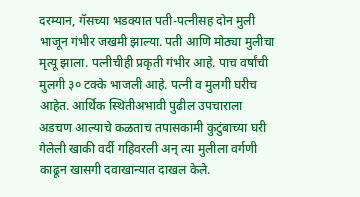दरम्यान, गॅसच्या भडक्‍यात पती-पत्नीसह दोन मुली भाजून गंभीर जखमी झाल्या. पती आणि मोठ्या मुलीचा मृत्यू झाला. पत्नीचीही प्रकृती गंभीर आहे. पाच वर्षांची मुलगी ३० टक्के भाजली आहे. पत्नी व मुलगी घरीच आहेत. आर्थिक स्थितीअभावी पुढील उपचाराला अडचण आल्याचे कळताच तपासकामी कुटुंबाच्या घरी गेलेली खाकी वर्दी गहिवरली अन्‌ त्या मुलीला वर्गणी काढून खासगी दवाखान्यात दाखल केले.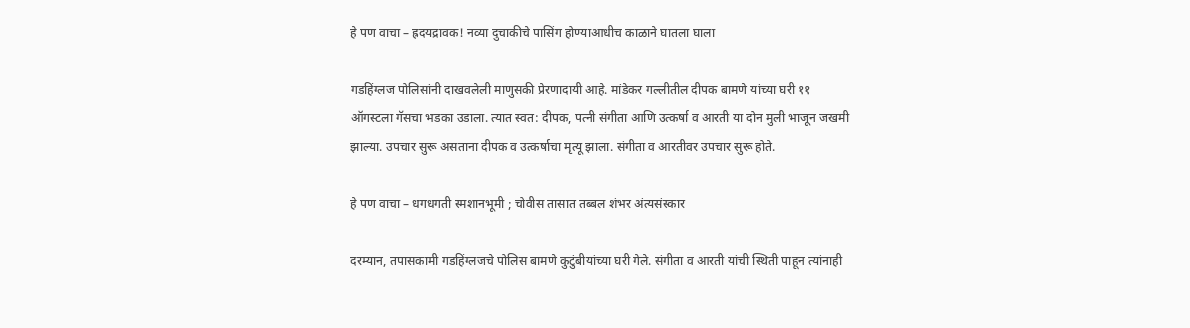हे पण वाचा – ह्रदयद्रावक! नव्या दुचाकीचे पासिंग होण्याआधीच काळाने घातला घाला

गडहिंग्लज पोलिसांनी दाखवलेली माणुसकी प्रेरणादायी आहे. मांडेकर गल्लीतील दीपक बामणे यांच्या घरी ११ ऑगस्टला गॅसचा भडका उडाला. त्यात स्वत: दीपक, पत्नी संगीता आणि उत्कर्षा व आरती या दोन मुली भाजून जखमी झाल्या. उपचार सुरू असताना दीपक व उत्कर्षाचा मृत्यू झाला. संगीता व आरतीवर उपचार सुरू होते.

हे पण वाचा – धगधगती स्मशानभूमी ; चोवीस तासात तब्बल शंभर अंत्यसंस्कार

दरम्यान, तपासकामी गडहिंग्लजचे पोलिस बामणे कुटुंबीयांच्या घरी गेले. संगीता व आरती यांची स्थिती पाहून त्यांनाही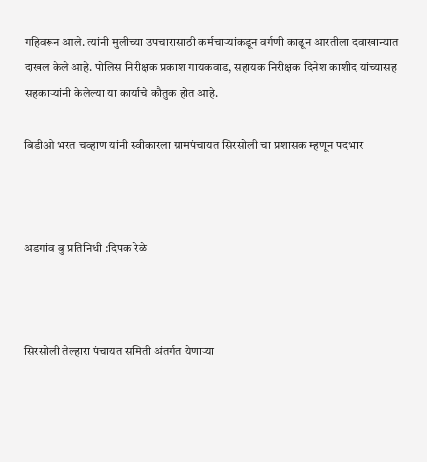गहिवरून आले. त्यांनी मुलीच्या उपचारासाठी कर्मचाऱ्यांकडून वर्गणी काढून आरतीला दवाखान्यात दाखल केले आहे. पोलिस निरीक्षक प्रकाश गायकवाड, सहायक निरीक्षक दिनेश काशीद यांच्यासह सहकाऱ्यांनी केलेल्या या कार्याचे कौतुक होत आहे.

बिडीओ भरत चव्हाण यांनी स्वीकारला ग्रामपंचायत सिरसोली चा प्रशासक म्हणून पदभार



अडगांव बु प्रतिनिधी :दिपक रेळे



सिरसोली तेल्हारा पंचायत समिती अंतर्गत येणाऱ्या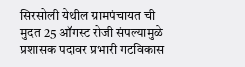सिरसोली येथील ग्रामपंचायत ची मुदत 25 ऑगस्ट रोजी संपल्यामुळे प्रशासक पदावर प्रभारी गटविकास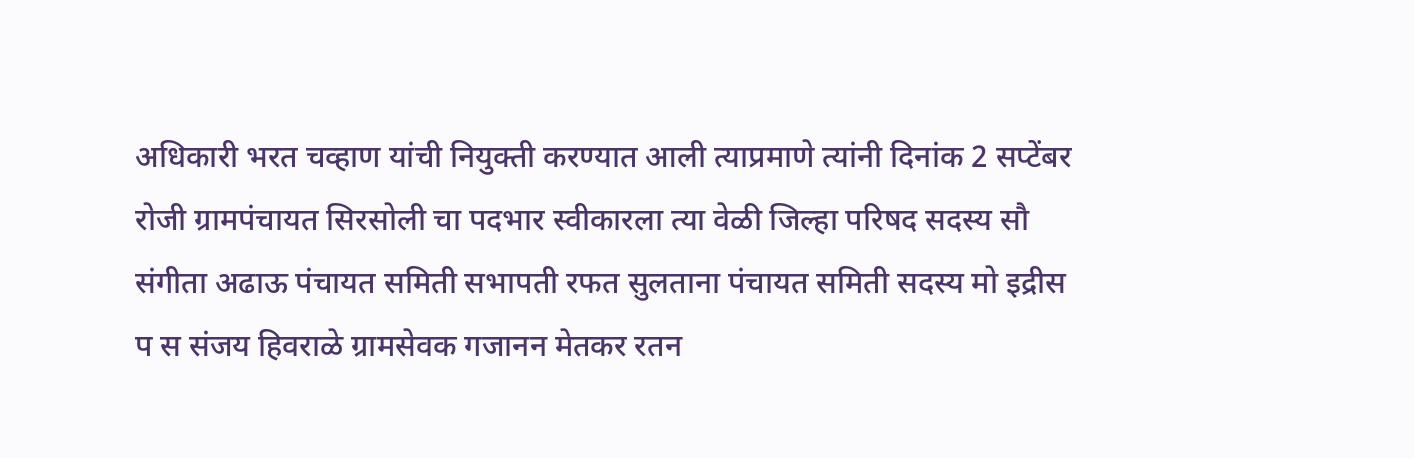अधिकारी भरत चव्हाण यांची नियुक्ती करण्यात आली त्याप्रमाणे त्यांनी दिनांक 2 सप्टेंबर रोजी ग्रामपंचायत सिरसोली चा पदभार स्वीकारला त्या वेळी जिल्हा परिषद सदस्य सौ संगीता अढाऊ पंचायत समिती सभापती रफत सुलताना पंचायत समिती सदस्य मो इद्रीस प स संजय हिवराळे ग्रामसेवक गजानन मेतकर रतन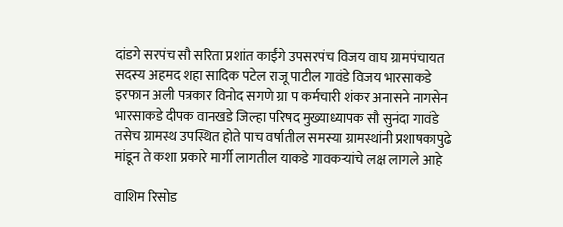दांडगे सरपंच सौ सरिता प्रशांत काईंगे उपसरपंच विजय वाघ ग्रामपंचायत सदस्य अहमद शहा सादिक पटेल राजू पाटील गावंडे विजय भारसाकडे इरफान अली पत्रकार विनोद सगणे ग्रा प कर्मचारी शंकर अनासने नागसेन भारसाकडे दीपक वानखडे जिल्हा परिषद मुख्याध्यापक सौ सुनंदा गावंडे तसेच ग्रामस्थ उपस्थित होते पाच वर्षातील समस्या ग्रामस्थांनी प्रशाषकापुढे मांडून ते कशा प्रकारे मार्गी लागतील याकडे गावकऱ्यांचे लक्ष लागले आहे

वाशिम रिसोड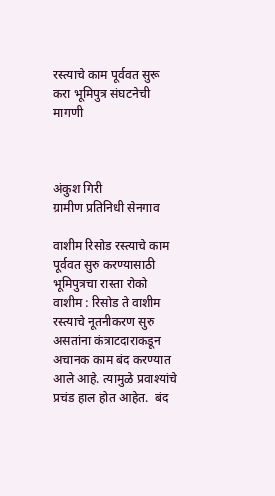रस्त्याचे काम पूर्ववत सुरू करा भूमिपुत्र संघटनेची मागणी



अंकुश गिरी
ग्रामीण प्रतिनिधी सेनगाव

वाशीम रिसोड रस्त्याचे काम पूर्ववत सुरु करण्यासाठी भूमिपुत्रचा रास्ता रोको
वाशीम : रिसोड ते वाशीम रस्त्याचे नूतनीकरण सुरु असतांना कंत्राटदाराकडून अचानक काम बंद करण्यात आले आहे. त्यामुळे प्रवाश्यांचे प्रचंड हाल होत आहेत.  बंद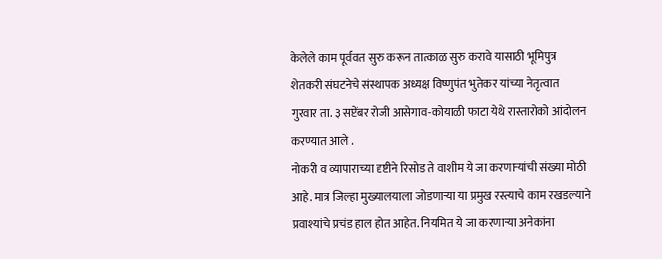केलेले काम पूर्ववत सुरु करून तात्काळ सुरु करावे यासाठी भूमिपुत्र शेतकरी संघटनेचे संस्थापक अध्यक्ष विष्णुपंत भुतेकर यांच्या नेतृत्वात  गुरवार ता. ३ सप्टेंबर रोजी आसेगाव-कोयाळी फाटा येथे रास्तारोको आंदोलन करण्यात आले .
नोकरी व व्यापाराच्या दृष्टीने रिसोड ते वाशीम ये जा करणाऱ्यांची संख्या मोठी आहे. मात्र जिल्हा मुख्यालयाला जोडणाऱ्या या प्रमुख रस्त्याचे काम रखडल्याने प्रवाश्यांचे प्रचंड हाल होत आहेत. नियमित ये जा करणाऱ्या अनेकांना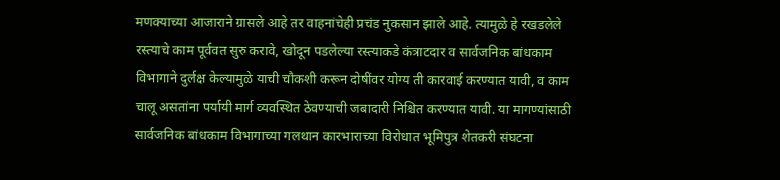मणक्याच्या आजाराने ग्रासले आहे तर वाहनांचेही प्रचंड नुकसान झाले आहे. त्यामुळे हे रखडलेले रस्त्याचे काम पूर्ववत सुरु करावे, खोदून पडलेल्या रस्त्याकडे कंत्राटदार व सार्वजनिक बांधकाम विभागाने दुर्लक्ष केल्यामुळे याची चौकशी करून दोषींवर योग्य ती कारवाई करण्यात यावी, व काम चालू असतांना पर्यायी मार्ग व्यवस्थित ठेवण्याची जबादारी निश्चित करण्यात यावी. या मागण्यांसाठी सार्वजनिक बांधकाम विभागाच्या गलथान कारभाराच्या विरोधात भूमिपुत्र शेतकरी संघटना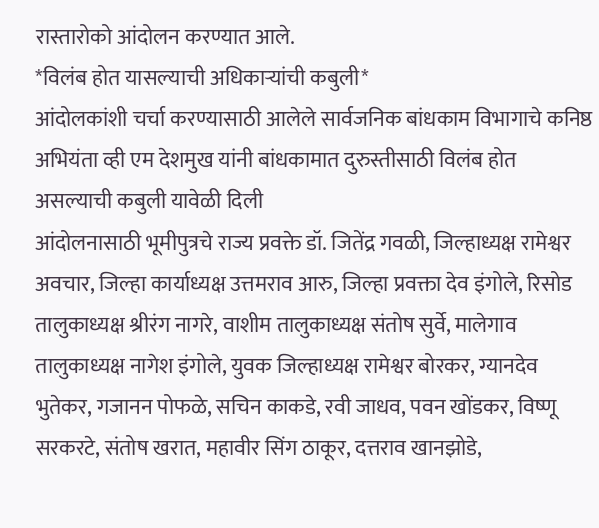रास्तारोको आंदोलन करण्यात आले.
*विलंब होत यासल्याची अधिकाऱ्यांची कबुली*
आंदोलकांशी चर्चा करण्यासाठी आलेले सार्वजनिक बांधकाम विभागाचे कनिष्ठ अभियंता व्ही एम देशमुख यांनी बांधकामात दुरुस्तीसाठी विलंब होत असल्याची कबुली यावेळी दिली
आंदोलनासाठी भूमीपुत्रचे राज्य प्रवक्ते डॉ. जितेंद्र गवळी, जिल्हाध्यक्ष रामेश्वर अवचार, जिल्हा कार्याध्यक्ष उत्तमराव आरु, जिल्हा प्रवक्ता देव इंगोले, रिसोड तालुकाध्यक्ष श्रीरंग नागरे, वाशीम तालुकाध्यक्ष संतोष सुर्वे, मालेगाव तालुकाध्यक्ष नागेश इंगोले, युवक जिल्हाध्यक्ष रामेश्वर बोरकर, ग्यानदेव भुतेकर, गजानन पोफळे, सचिन काकडे, रवी जाधव, पवन खोंडकर, विष्णू सरकरटे, संतोष खरात, महावीर सिंग ठाकूर, दत्तराव खानझोडे,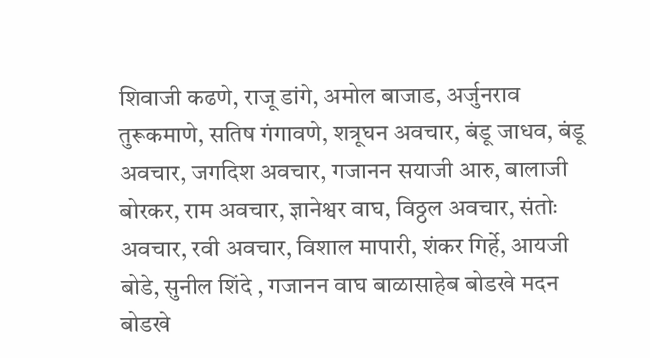शिवाजी कढणे, राजू डांगे, अमोल बाजाड, अर्जुनराव तुरूकमाणे, सतिष गंगावणे, शत्रूघन अवचार, बंडू जाधव, बंडू अवचार, जगदिश अवचार, गजानन सयाजी आरु, बालाजी बोरकर, राम अवचार, ज्ञानेश्वर वाघ, विठ्ठल अवचार, संतोः अवचार, रवी अवचार, विशाल मापारी, शंकर गिर्हे, आयजी बोडे, सुनील शिंदे , गजानन वाघ बाळासाहेब बोडखे मदन बोडखे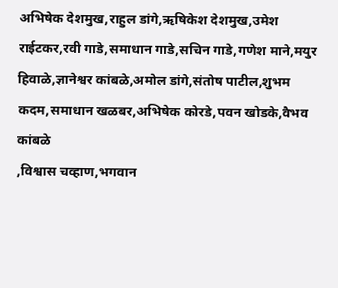अभिषेक देशमुख,राहुल डांगे,ऋषिकेश देशमुख,उमेश राईटकर,रवी गाडे,समाधान गाडे,सचिन गाडे,गणेश माने,मयुर हिवाळे,ज्ञानेश्वर कांबळे,अमोल डांगे,संतोष पाटील,शुभम कदम,समाधान खळबर,अभिषेक कोरडे,पवन खोडके,वैभव कांबळे
,विश्वास चव्हाण,भगवान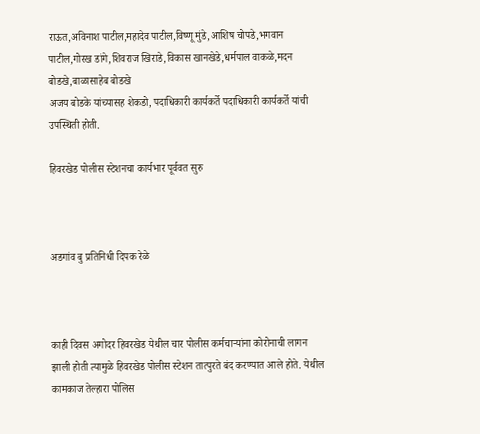राऊत,अविनाश पाटील,महादेव पाटील,विष्णू मुंडे,आशिष चोपडे,भगवान पाटील,गोरख डांगे,शिवराज खिराडे,विकास खानखेडे,धर्मपाल वाकळे,मदन बोडखे,बाळासाहेब बोडखे
अजय बोडके यांच्यासह शेकडो, पदाधिकारी कार्यकर्ते पदाधिकारी कार्यकर्ते यांची उपस्थिती होती.

हिवरखेड पोलीस स्टेशनचा कार्यभार पूर्ववत सुरु



अडगांव बु प्रतिनिधी दिपक रेळे



काही दिवस अगोदर हिवरखेड येथील चार पोलीस कर्मचाऱ्यांना कोरोनाची लागन झाली होती त्यामुळे हिवरखेड पोलीस स्टेशन तात्पुरते बंद करण्यात आले होते. येथील कामकाज तेल्हारा पोलिस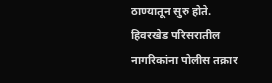ठाण्यातून सुरु होते.
हिवरखेड परिसरातील नागरिकांना पोलीस तक्रार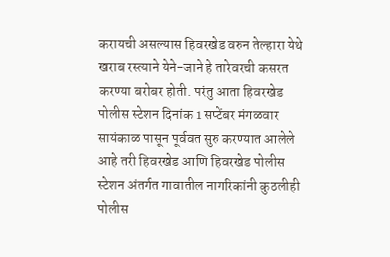करायची असल्यास हिवरखेड वरुन तेल्हारा येथे खराब रस्त्याने येने-जाने हे तारेवरची कसरत करण्या बरोबर होती. परंतु आता हिवरखेड पोलीस स्टेशन दिनांक 1 सप्टेंबर मंगळवार सायंकाळ पासून पूर्ववत सुरु करण्यात आलेले आहे तरी हिवरखेड आणि हिवरखेड पोलीस स्टेशन अंतर्गत गावातील नागरिकांनी कुठलीही पोलीस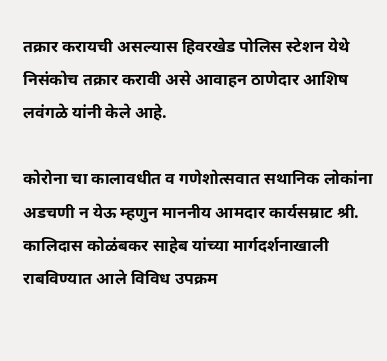तक्रार करायची असल्यास हिवरखेड पोलिस स्टेशन येथे निसंकोच तक्रार करावी असे आवाहन ठाणेदार आशिष लवंगळे यांनी केले आहे.

कोरोना चा कालावधीत व गणेशोत्सवात सथानिक लोकांना अडचणी न येऊ म्हणुन माननीय आमदार कार्यसम्राट श्री. कालिदास कोळंबकर साहेब यांच्या मार्गदर्शनाखाली राबविण्यात आले विविध उपक्रम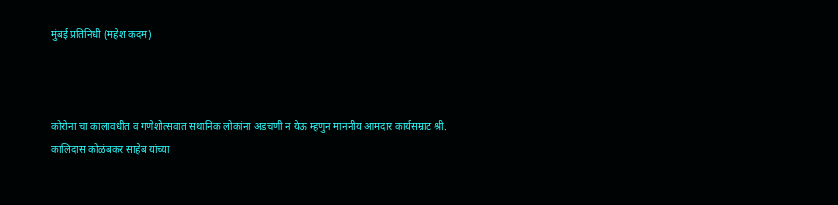मुंबई प्रतिनिधी (महेश कदम)



कोरोना चा कालावधीत व गणेशोत्सवात सथानिक लोकांना अडचणी न येऊ म्हणुन माननीय आमदार कार्यसम्राट श्री. कालिदास कोळंबकर साहेब यांच्या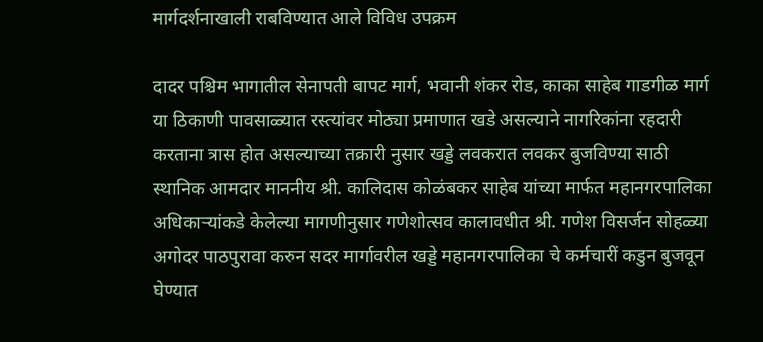मार्गदर्शनाखाली राबविण्यात आले विविध उपक्रम

दादर पश्चिम भागातील सेनापती बापट मार्ग, भवानी शंकर रोड, काका साहेब गाडगीळ मार्ग या ठिकाणी पावसाळ्यात रस्त्यांवर मोठ्या प्रमाणात खडे असल्याने नागरिकांना रहदारी करताना त्रास होत असल्याच्या तक्रारी नुसार खड्डे लवकरात लवकर बुजविण्या साठी स्थानिक आमदार माननीय श्री. कालिदास कोळंबकर साहेब यांच्या मार्फत महानगरपालिका
अधिकाऱ्यांकडे केलेल्या मागणीनुसार गणेशोत्सव कालावधीत श्री. गणेश विसर्जन सोहळ्या अगोदर पाठपुरावा करुन सदर मार्गावरील खड्डे महानगरपालिका चे कर्मचारीं कडुन बुजवून घेण्यात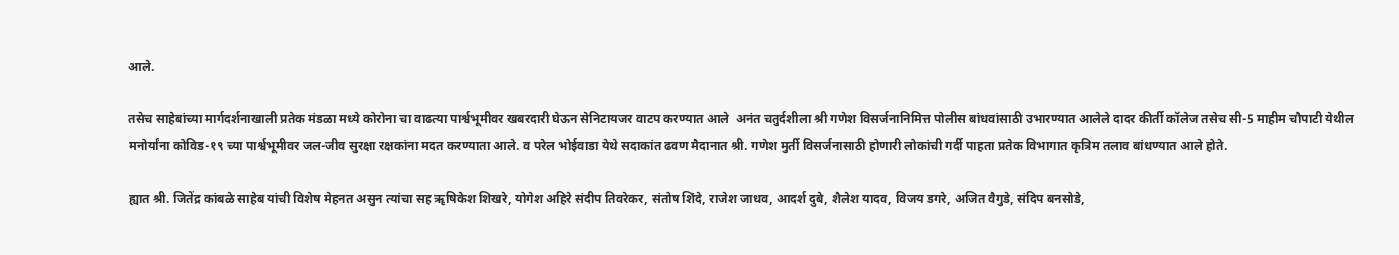आले.

तसेच साहेबांच्या मार्गदर्शनाखाली प्रतेक मंडळा मध्ये कोरोना चा वाढत्या पार्श्वभूमीवर खबरदारी घेऊन सेनिटायजर वाटप करण्यात आले  अनंत चतुर्दशीला श्री गणेश विसर्जनानिमित्त पोलीस बांधवांसाठी उभारण्यात आलेले दादर कीर्ती कॉलेज तसेच सी-5 माहीम चौपाटी येथील मनोर्यांना कोविड-१९ च्या पार्श्वभूमीवर जल-जीव सुरक्षा रक्षकांना मदत करण्याता आले. व परेल भोईवाडा येथे सदाकांत ढवण मैदानात श्री. गणेश मुर्ती विसर्जनासाठी होणारी लोकांची गर्दी पाहता प्रतेक विभागात कृत्रिम तलाव बांधण्यात आले होते.

ह्यात श्री. जितेंद्र कांबळे साहेब यांची विशेष मेहनत असुन त्यांचा सह ॠषिकेश शिखरे, योगेश अहिरे संदीप तिवरेकर, संतोष शिंदे, राजेश जाधव, आदर्श दुबे, शैलेश यादव, विजय डगरे, अजित वैगुडे, संदिप बनसोडे,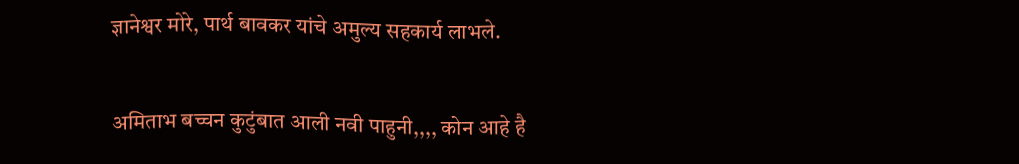ज्ञानेश्वर मोरे, पार्थ बावकर यांचे अमुल्य सहकार्य लाभले.

अमिताभ बच्चन कुटुंबात आली नवी पाहुनी,,,, कोन आहे है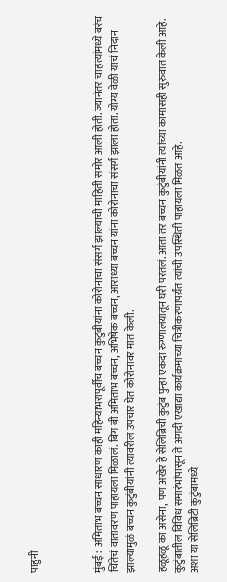पाहुनी



मुंबई : अमिताभ बच्चन साधारण काही महिन्याभरापूर्वीच बच्चन कुटुबीयांना कोरोनाचा संसर्ग झाल्याची माहिती समोर आली होती. ज्यानंतर चाहत्यांमध्ये बरंच चिंतेचं वातावरण पाहायला मिळालं. बिग बी अमिताभ बच्चन, अभिषेक बच्चन, आराध्या बच्चन यांना कोरोनाचा संसर्ग झाला होता. योग्य वेळी याचं निदान झाल्यामुळं बच्चन कुटुंबीयांनी त्यावरील उपचार घेत कोरोनावर मात केली.

हळूहळू का असेना, पण अखेर हे सेलिब्रिची कुटुंब पुन्हा एकदा रुग्णालयातून घरी परतलं. आता तर बच्चन कुटुंबीयांनी त्यांच्या कामासही सुरुवात केली आहे. कुटुंबातील विविध समारंभांपासून ते अगदी एखाद्या कार्यक्रमाच्या चित्रीकरणापर्य़ंत त्यांची उपस्थिती पाहायला मिळत आहे.
अशा या सेलिब्रिटी कुटुंबामध्ये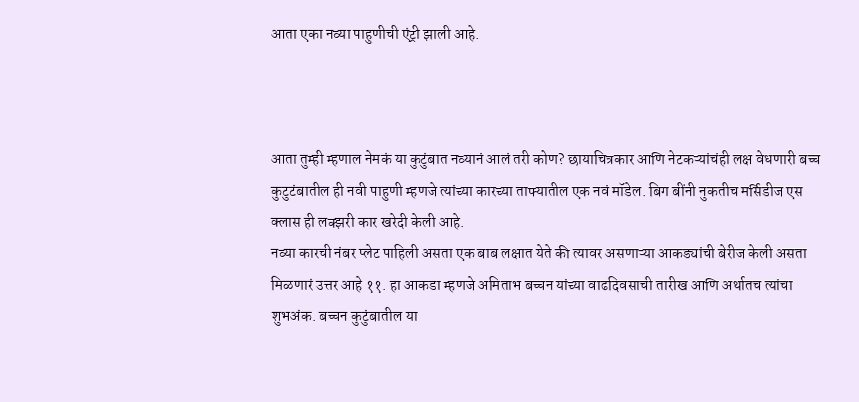आता एका नव्या पाहुणीची एंट्री झाली आहे.



आता तुम्ही म्हणाल नेमकं या कुटुंबात नव्यानं आलं तरी कोण? छायाचित्रकार आणि नेटकऱ्यांचंही लक्ष वेधणारी बच्च कुटुटंबातील ही नवी पाहुणी म्हणजे त्यांच्या कारच्या ताफ्यातील एक नवं मॉडेल. बिग बींनी नुकतीच मर्सिडीज एस क्लास ही लक्झरी कार खरेदी केली आहे.
नव्या कारची नंबर प्लेट पाहिली असता एक बाब लक्षात येते की त्यावर असणाऱ्या आकड्यांची बेरीज केली असता मिळणारं उत्तर आहे ११. हा आकडा म्हणजे अमिताभ बच्चन यांच्या वाढदिवसाची तारीख आणि अर्थातच त्यांचा शुभअंक. बच्चन कुटुंबातील या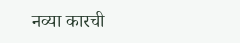नव्या कारची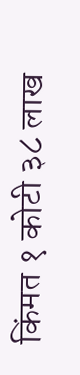किंमत १ कोटी ३८ लाख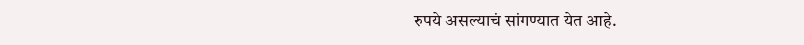रुपये असल्याचं सांगण्यात येत आहे.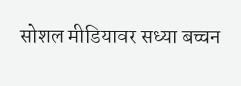सोशल मीडियावर सध्या बच्चन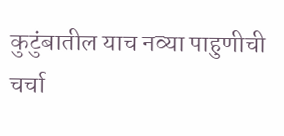कुटुंबातील याच नव्या पाहुणीची चर्चा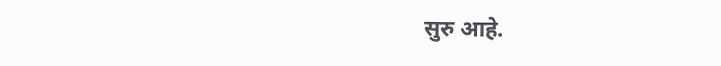सुरु आहे.